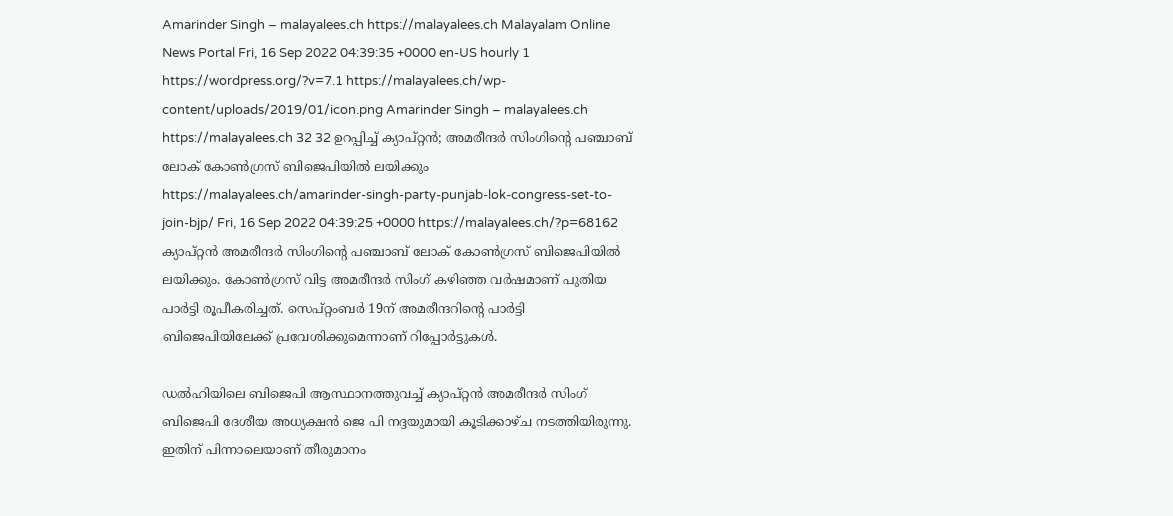Amarinder Singh – malayalees.ch https://malayalees.ch Malayalam Online News Portal Fri, 16 Sep 2022 04:39:35 +0000 en-US hourly 1 https://wordpress.org/?v=7.1 https://malayalees.ch/wp-content/uploads/2019/01/icon.png Amarinder Singh – malayalees.ch https://malayalees.ch 32 32 ഉറപ്പിച്ച് ക്യാപ്റ്റന്‍; അമരീന്ദര്‍ സിംഗിന്റെ പഞ്ചാബ് ലോക് കോണ്‍ഗ്രസ് ബിജെപിയില്‍ ലയിക്കും https://malayalees.ch/amarinder-singh-party-punjab-lok-congress-set-to-join-bjp/ Fri, 16 Sep 2022 04:39:25 +0000 https://malayalees.ch/?p=68162 ക്യാപ്റ്റന്‍ അമരീന്ദര്‍ സിംഗിന്റെ പഞ്ചാബ് ലോക് കോണ്‍ഗ്രസ് ബിജെപിയില്‍ ലയിക്കും. കോണ്‍ഗ്രസ് വിട്ട അമരീന്ദര്‍ സിംഗ് കഴിഞ്ഞ വര്‍ഷമാണ് പുതിയ പാര്‍ട്ടി രൂപീകരിച്ചത്. സെപ്റ്റംബര്‍ 19ന് അമരീന്ദറിന്റെ പാര്‍ട്ടി ബിജെപിയിലേക്ക് പ്രവേശിക്കുമെന്നാണ് റിപ്പോര്‍ട്ടുകള്‍.

ഡല്‍ഹിയിലെ ബിജെപി ആസ്ഥാനത്തുവച്ച് ക്യാപ്റ്റന്‍ അമരീന്ദര്‍ സിംഗ് ബിജെപി ദേശീയ അധ്യക്ഷന്‍ ജെ പി നദ്ദയുമായി കൂടിക്കാഴ്ച നടത്തിയിരുന്നു. ഇതിന് പിന്നാലെയാണ് തീരുമാനം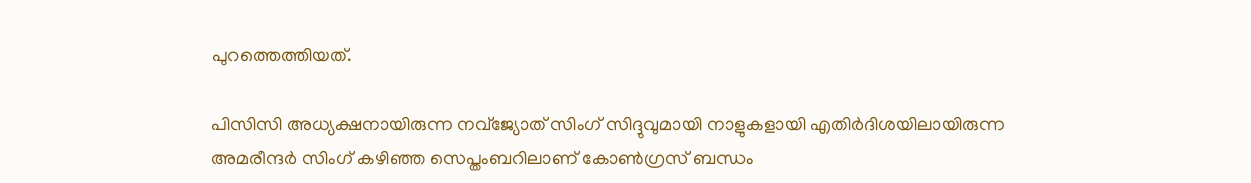പുറത്തെത്തിയത്.

പിസിസി അധ്യക്ഷനായിരുന്ന നവ്‌ജ്യോത് സിംഗ് സിദ്ദുവുമായി നാളുകളായി എതിര്‍ദിശയിലായിരുന്ന അമരീന്ദര്‍ സിംഗ് കഴിഞ്ഞ സെപ്തംബറിലാണ് കോണ്‍ഗ്രസ് ബന്ധം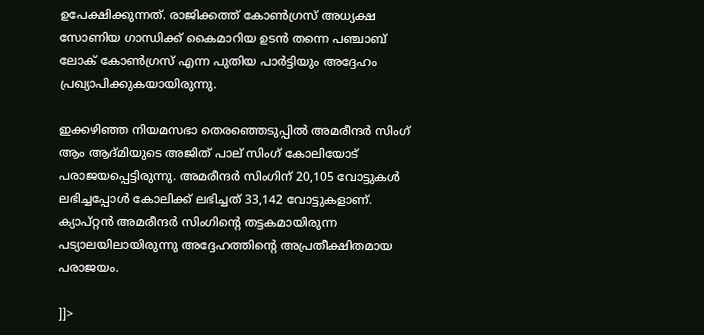ഉപേക്ഷിക്കുന്നത്. രാജിക്കത്ത് കോണ്‍ഗ്രസ് അധ്യക്ഷ സോണിയ ഗാന്ധിക്ക് കൈമാറിയ ഉടന്‍ തന്നെ പഞ്ചാബ് ലോക് കോണ്‍ഗ്രസ് എന്ന പുതിയ പാര്‍ട്ടിയും അദ്ദേഹം പ്രഖ്യാപിക്കുകയായിരുന്നു.

ഇക്കഴിഞ്ഞ നിയമസഭാ തെരഞ്ഞെടുപ്പില്‍ അമരീന്ദര്‍ സിംഗ് ആം ആദ്മിയുടെ അജിത് പാല് സിംഗ് കോലിയോട് പരാജയപ്പെട്ടിരുന്നു. അമരീന്ദര്‍ സിംഗിന് 20,105 വോട്ടുകള്‍ ലഭിച്ചപ്പോള്‍ കോലിക്ക് ലഭിച്ചത് 33,142 വോട്ടുകളാണ്. ക്യാപ്റ്റന്‍ അമരീന്ദര്‍ സിംഗിന്റെ തട്ടകമായിരുന്ന പട്യാലയിലായിരുന്നു അദ്ദേഹത്തിന്റെ അപ്രതീക്ഷിതമായ പരാജയം.

]]>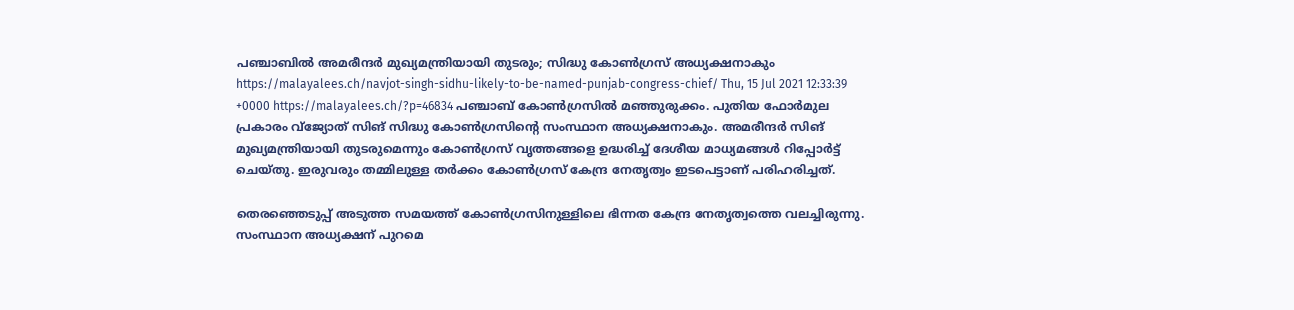പഞ്ചാബില്‍ അമരീന്ദര്‍ മുഖ്യമന്ത്രിയായി തുടരും; സിദ്ധു കോണ്‍ഗ്രസ് അധ്യക്ഷനാകും https://malayalees.ch/navjot-singh-sidhu-likely-to-be-named-punjab-congress-chief/ Thu, 15 Jul 2021 12:33:39 +0000 https://malayalees.ch/?p=46834 പഞ്ചാബ് കോണ്‍ഗ്രസില്‍ മഞ്ഞുരുക്കം. പുതിയ ഫോര്‍മുല പ്രകാരം വ്‌ജ്യോത് സിങ് സിദ്ധു കോണ്‍ഗ്രസിന്റെ സംസ്ഥാന അധ്യക്ഷനാകും. അമരീന്ദര്‍ സിങ് മുഖ്യമന്ത്രിയായി തുടരുമെന്നും കോണ്‍ഗ്രസ് വൃത്തങ്ങളെ ഉദ്ധരിച്ച് ദേശീയ മാധ്യമങ്ങൾ റിപ്പോര്‍ട്ട് ചെയ്തു. ഇരുവരും തമ്മിലുള്ള തര്‍ക്കം കോണ്‍ഗ്രസ് കേന്ദ്ര നേതൃത്വം ഇടപെട്ടാണ് പരിഹരിച്ചത്.

തെരഞ്ഞെടുപ്പ് അടുത്ത സമയത്ത് കോണ്‍ഗ്രസിനുള്ളിലെ ഭിന്നത കേന്ദ്ര നേതൃത്വത്തെ വലച്ചിരുന്നു. സംസ്ഥാന അധ്യക്ഷന് പുറമെ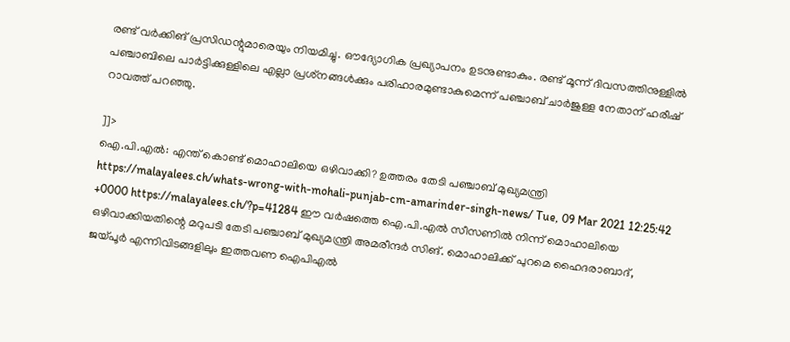രണ്ട് വര്‍ക്കിങ് പ്രസിഡന്റുമാരെയും നിയമിച്ചു. ഔദ്യോഗിക പ്രഖ്യാപനം ഉടനുണ്ടാകും. രണ്ട് മൂന്ന് ദിവസത്തിനുള്ളില്‍ പഞ്ചാബിലെ പാര്‍ട്ടിക്കുള്ളിലെ എല്ലാ പ്രശ്‌നങ്ങള്‍ക്കും പരിഹാരമുണ്ടാകുമെന്ന് പഞ്ചാബ് ചാര്‍ജുള്ള നേതാന് ഹരീഷ് റാവത്ത് പറഞ്ഞു.

]]>
ഐ.പി.എല്‍: എന്ത് കൊണ്ട് മൊഹാലിയെ ഒഴിവാക്കി? ഉത്തരം തേടി പഞ്ചാബ് മുഖ്യമന്ത്രി https://malayalees.ch/whats-wrong-with-mohali-punjab-cm-amarinder-singh-news/ Tue, 09 Mar 2021 12:25:42 +0000 https://malayalees.ch/?p=41284 ഈ വര്‍ഷത്തെ ഐ.പി.എല്‍ സീസണില്‍ നിന്ന് മൊഹാലിയെ ഒഴിവാക്കിയതിന്റെ മറുപടി തേടി പഞ്ചാബ് മുഖ്യമന്ത്രി അമരീന്ദര്‍ സിങ്. മൊഹാലിക്ക് പുറമെ ഹൈദരാബാദ്, ജയ്പൂര്‍ എന്നിവിടങ്ങളിലും ഇത്തവണ ഐപിഎല്‍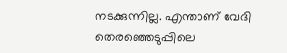നടക്കുന്നില്ല. എന്താണ് വേദി തെരഞ്ഞെടുപ്പിലെ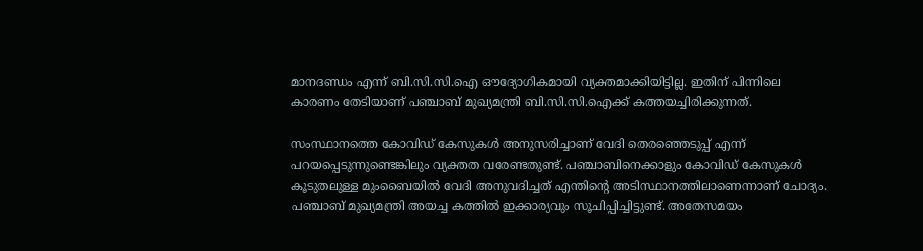മാനദണ്ഡം എന്ന് ബി.സി.സി.ഐ ഔദ്യോഗികമായി വ്യക്തമാക്കിയിട്ടില്ല. ഇതിന് പിന്നിലെ കാരണം തേടിയാണ് പഞ്ചാബ് മുഖ്യമന്ത്രി ബി.സി.സി.ഐക്ക് കത്തയച്ചിരിക്കുന്നത്.

സംസ്ഥാനത്തെ കോവിഡ് കേസുകള്‍ അനുസരിച്ചാണ് വേദി തെരഞ്ഞെടുപ്പ് എന്ന് പറയപ്പെടുന്നുണ്ടെങ്കിലും വ്യക്തത വരേണ്ടതുണ്ട്. പഞ്ചാബിനെക്കാളും കോവിഡ് കേസുകള്‍ കൂടുതലുള്ള മുംബൈയില്‍ വേദി അനുവദിച്ചത് എന്തിന്റെ അടിസ്ഥാനത്തിലാണെന്നാണ് ചോദ്യം. പഞ്ചാബ് മുഖ്യമന്ത്രി അയച്ച കത്തില്‍ ഇക്കാര്യവും സൂചിപ്പിച്ചിട്ടുണ്ട്. അതേസമയം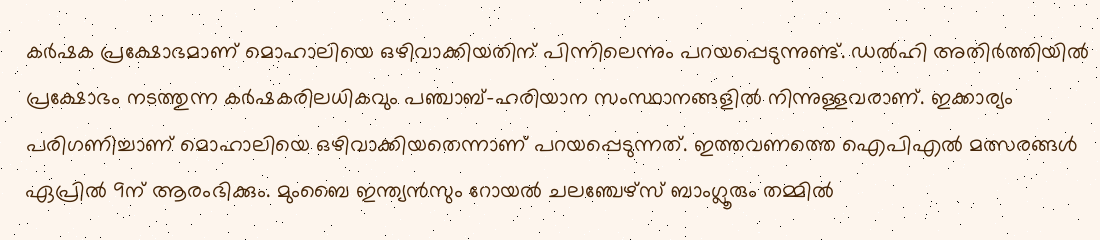കര്‍ഷക പ്രക്ഷോഭമാണ് മൊഹാലിയെ ഒഴിവാക്കിയതിന് പിന്നിലെന്നും പറയപ്പെടുന്നുണ്ട്. ഡല്‍ഹി അതിര്‍ത്തിയില്‍ പ്രക്ഷോഭം നടത്തുന്ന കര്‍ഷകരിലധികവും പഞ്ചാബ്-ഹരിയാന സംസ്ഥാനങ്ങളില്‍ നിന്നുള്ളവരാണ്. ഇക്കാര്യം പരിഗണിച്ചാണ് മൊഹാലിയെ ഒഴിവാക്കിയതെന്നാണ് പറയപ്പെടുന്നത്. ഇത്തവണത്തെ ഐപിഎൽ മത്സരങ്ങൾ ഏപ്രിൽ 9ന് ആരംഭിക്കും. മുംബൈ ഇന്ത്യൻസും റോയൽ ചലഞ്ചേഴ്സ് ബാംഗ്ലൂരും തമ്മിൽ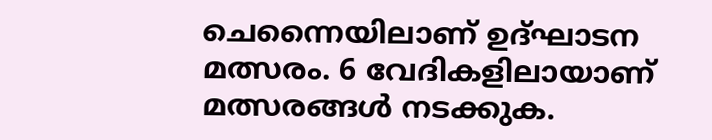ചെന്നൈയിലാണ് ഉദ്ഘാടന മത്സരം. 6 വേദികളിലായാണ് മത്സരങ്ങൾ നടക്കുക.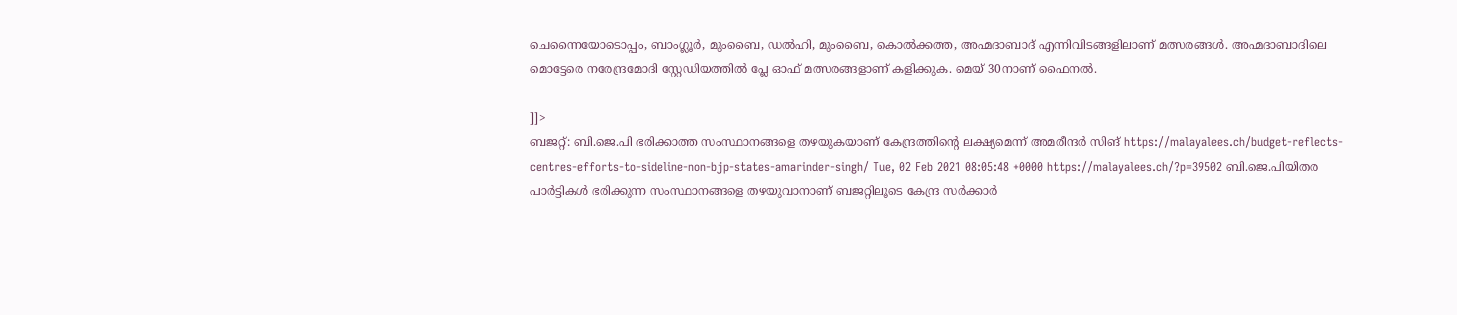ചെന്നൈയോടൊപ്പം, ബാംഗ്ലൂർ, മുംബൈ, ഡൽഹി, മുംബൈ, കൊൽക്കത്ത, അഹ്മദാബാദ് എന്നിവിടങ്ങളിലാണ് മത്സരങ്ങൾ. അഹ്മദാബാദിലെ മൊട്ടേരെ നരേന്ദ്രമോദി സ്റ്റേഡിയത്തിൽ പ്ലേ ഓഫ് മത്സരങ്ങളാണ് കളിക്കുക. മെയ് 30നാണ് ഫൈനൽ.

]]>
ബജറ്റ്: ബി.ജെ.പി ഭരിക്കാത്ത സംസ്ഥാനങ്ങളെ തഴയുകയാണ് കേന്ദ്രത്തിന്റെ ലക്ഷ്യമെന്ന് അമരീന്ദർ സിങ് https://malayalees.ch/budget-reflects-centres-efforts-to-sideline-non-bjp-states-amarinder-singh/ Tue, 02 Feb 2021 08:05:48 +0000 https://malayalees.ch/?p=39502 ബി.ജെ.പിയിതര പാർട്ടികൾ ഭരിക്കുന്ന സംസ്ഥാനങ്ങളെ തഴയുവാനാണ് ബജറ്റിലൂടെ കേന്ദ്ര സർക്കാർ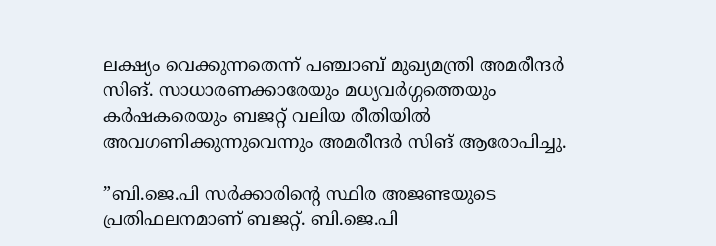ലക്ഷ്യം വെക്കുന്നതെന്ന് പഞ്ചാബ് മുഖ്യമന്ത്രി അമരീന്ദർ സിങ്. സാധാരണക്കാരേയും മധ്യവർഗ്ഗത്തെയും കർഷകരെയും ബജറ്റ് വലിയ രീതിയിൽ അവഗണിക്കുന്നുവെന്നും അമരീന്ദർ സിങ് ആരോപിച്ചു.

”ബി.ജെ.പി സർക്കാരിന്റെ സ്ഥിര അജണ്ടയുടെ പ്രതിഫലനമാണ് ബജറ്റ്. ബി.ജെ.പി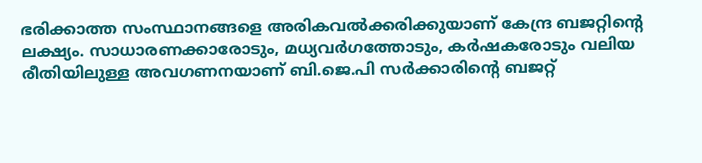ഭരിക്കാത്ത സംസ്ഥാനങ്ങളെ അരികവൽക്കരിക്കുയാണ് കേന്ദ്ര ബജറ്റിന്റെ ലക്ഷ്യം. സാധാരണക്കാരോടും, മധ്യവർഗത്തോടും, കർഷകരോടും വലിയ രീതിയിലുള്ള അവഗണനയാണ് ബി.ജെ.പി സർക്കാരിന്റെ ബജറ്റ്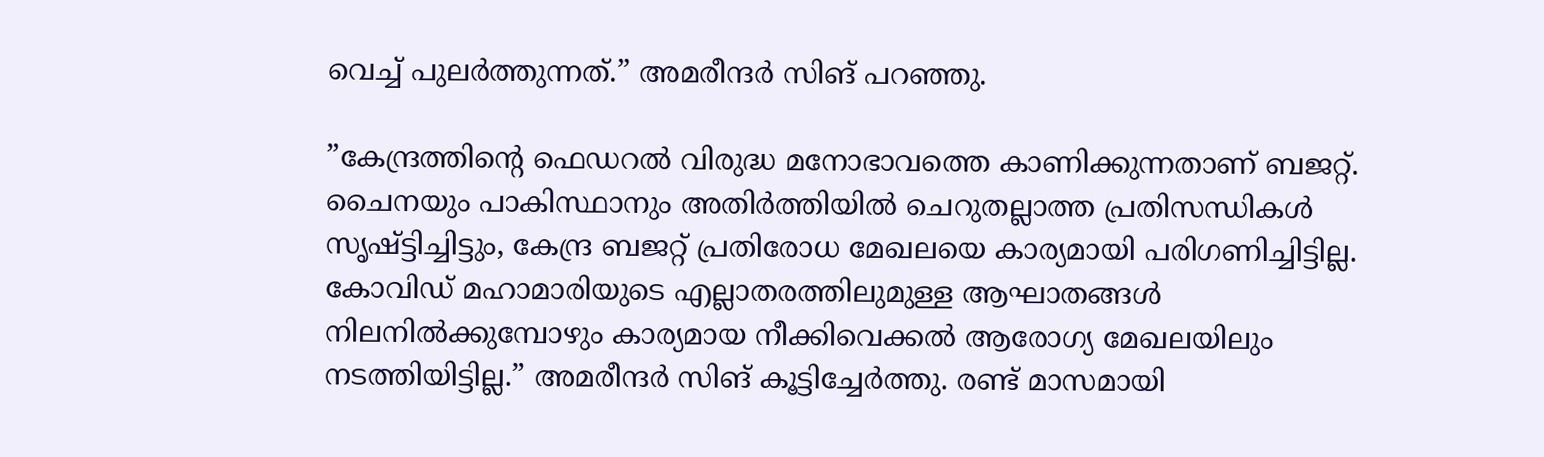വെച്ച് പുലർത്തുന്നത്.” അമരീന്ദർ സിങ് പറഞ്ഞു.

”കേന്ദ്രത്തിന്റെ ഫെഡറൽ വിരുദ്ധ മനോഭാവത്തെ കാണിക്കുന്നതാണ് ബജറ്റ്. ചൈനയും പാകിസ്ഥാനും അതിർത്തിയിൽ ചെറുതല്ലാത്ത പ്രതിസന്ധികൾ സൃഷ്ട്ടിച്ചിട്ടും, കേന്ദ്ര ബജറ്റ് പ്രതിരോധ മേഖലയെ കാര്യമായി പരിഗണിച്ചിട്ടില്ല. കോവിഡ് മഹാമാരിയുടെ എല്ലാതരത്തിലുമുള്ള ആഘാതങ്ങൾ നിലനിൽക്കുമ്പോഴും കാര്യമായ നീക്കിവെക്കൽ ആരോഗ്യ മേഖലയിലും നടത്തിയിട്ടില്ല.” അമരീന്ദർ സിങ് കൂട്ടിച്ചേർത്തു. രണ്ട് മാസമായി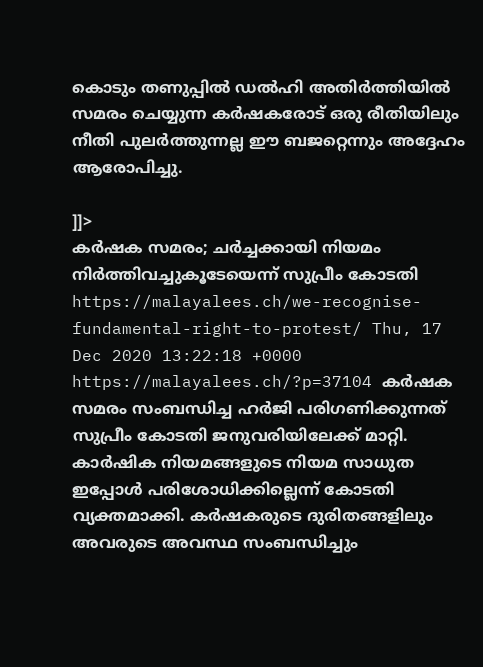കൊടും തണുപ്പിൽ ഡൽഹി അതിർത്തിയിൽ സമരം ചെയ്യുന്ന കർഷകരോട് ഒരു രീതിയിലും നീതി പുലർത്തുന്നല്ല ഈ ബജറ്റെന്നും അദ്ദേഹം ആരോപിച്ചു.

]]>
കര്‍ഷക സമരം; ചർച്ചക്കായി നിയമം നിർത്തിവച്ചുകൂടേയെന്ന് സുപ്രീം കോടതി https://malayalees.ch/we-recognise-fundamental-right-to-protest/ Thu, 17 Dec 2020 13:22:18 +0000 https://malayalees.ch/?p=37104 കർഷക സമരം സംബന്ധിച്ച ഹർജി പരിഗണിക്കുന്നത് സുപ്രീം കോടതി ജനുവരിയിലേക്ക് മാറ്റി. കാർഷിക നിയമങ്ങളുടെ നിയമ സാധുത ഇപ്പോൾ പരിശോധിക്കില്ലെന്ന് കോടതി വ്യക്തമാക്കി. കർഷകരുടെ ദുരിതങ്ങളിലും അവരുടെ അവസ്ഥ സംബന്ധിച്ചും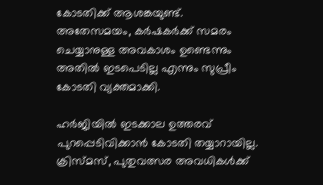കോടതിക്ക് ആശങ്കയുണ്ട്. അതേസമയം, കര്‍ഷകര്‍ക്ക് സമരം ചെയ്യാനുള്ള അവകാശം ഉണ്ടെന്നും അതില്‍ ഇടപെടില്ല എന്നും സുപ്രീം കോടതി വ്യക്തമാക്കി.

ഹര്‍ജിയില്‍ ഇടക്കാല ഉത്തരവ് പുറപ്പെടിവിക്കാന്‍ കോടതി തയ്യാറായില്ല. ക്രിസ്മസ്‌, പുതുവത്സര അവധികള്‍ക്ക്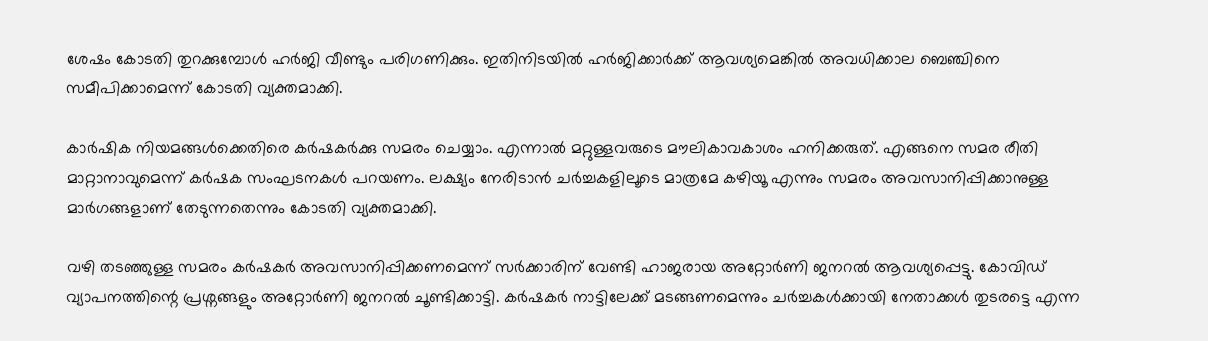ശേഷം കോടതി തുറക്കുമ്പോള്‍ ഹര്‍ജി വീണ്ടും പരിഗണിക്കും. ഇതിനിടയില്‍ ഹര്‍ജിക്കാര്‍ക്ക് ആവശ്യമെങ്കില്‍ അവധിക്കാല ബെഞ്ചിനെ സമീപിക്കാമെന്ന് കോടതി വ്യക്തമാക്കി.

കാർഷിക നിയമങ്ങൾക്കെതിരെ കർഷകർക്കു സമരം ചെയ്യാം. എന്നാൽ മറ്റുള്ളവരുടെ മൗലികാവകാശം ഹനിക്കരുത്. എങ്ങനെ സമര രീതി മാറ്റാനാവുമെന്ന് കർഷക സംഘടനകൾ പറയണം. ലക്ഷ്യം നേരിടാൻ ചർച്ചകളിലൂടെ മാത്രമേ കഴിയൂ എന്നും സമരം അവസാനിപ്പിക്കാനുള്ള മാർഗങ്ങളാണ് തേടുന്നതെന്നും കോടതി വ്യക്തമാക്കി.

വഴി തടഞ്ഞുള്ള സമരം കർഷകർ അവസാനിപ്പിക്കണമെന്ന് സർക്കാരിന് വേണ്ടി ഹാജരായ അറ്റോർണി ജനറൽ ആവശ്യപ്പെട്ടു. കോവിഡ് വ്യാപനത്തിന്റെ പ്രശ്നങ്ങളും അറ്റോർണി ജനറൽ ചൂണ്ടിക്കാട്ടി. കർഷകർ നാട്ടിലേക്ക് മടങ്ങണമെന്നും ചർച്ചകൾക്കായി നേതാക്കൾ തുടരട്ടെ എന്ന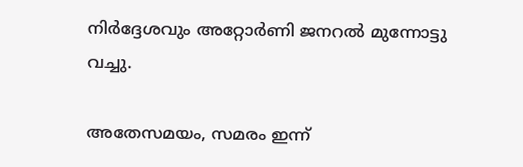നിർദ്ദേശവും അറ്റോർണി ജനറൽ മുന്നോട്ടു വച്ചു.

അതേസമയം, സമരം ഇന്ന്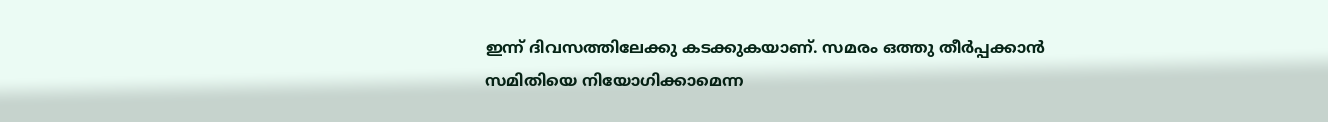ഇന്ന് ദിവസത്തിലേക്കു കടക്കുകയാണ്. സമരം ഒത്തു തീർപ്പക്കാൻ സമിതിയെ നിയോഗിക്കാമെന്ന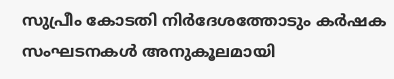സുപ്രീം കോടതി നിർദേശത്തോടും കർഷക സംഘടനകൾ അനുകൂലമായി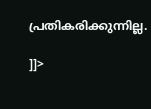പ്രതികരിക്കുന്നില്ല.

]]>